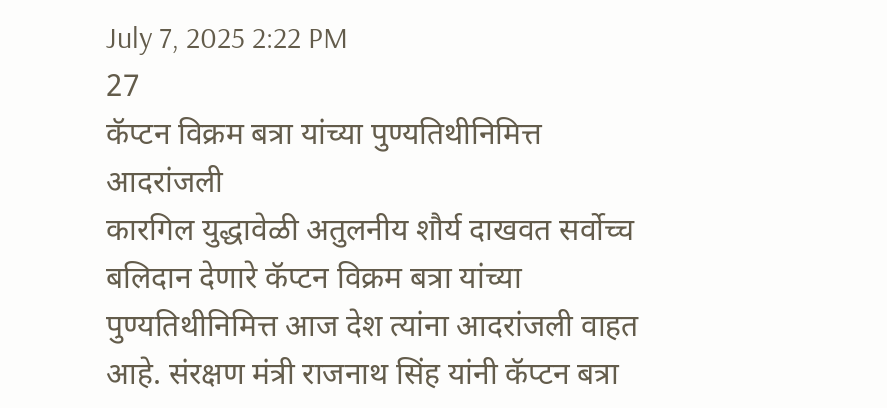July 7, 2025 2:22 PM
27
कॅप्टन विक्रम बत्रा यांच्या पुण्यतिथीनिमित्त आदरांजली
कारगिल युद्धावेळी अतुलनीय शौर्य दाखवत सर्वोच्च बलिदान देणारे कॅप्टन विक्रम बत्रा यांच्या पुण्यतिथीनिमित्त आज देश त्यांना आदरांजली वाहत आहे. संरक्षण मंत्री राजनाथ सिंह यांनी कॅप्टन बत्रा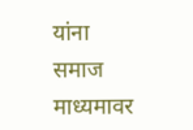यांना समाज माध्यमावर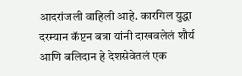आदरांजली वाहिली आहे. कारगिल युद्धा दरम्यान कॅप्टन बत्रा यांनी दाखवलेलं शौर्य आणि बलिदान हे देशसेवेतलं एक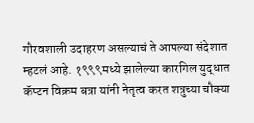गौरवशाली उदाहरण असल्याचं ते आपल्या संदेशात म्हटलं आहे. १९९९मध्ये झालेल्या कारगिल युद्धात कॅप्टन विक्रम बत्रा यांनी नेतृत्व करत शत्रुच्या चौक्या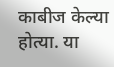काबीज केल्या होत्या. या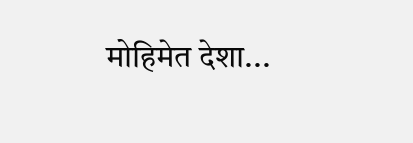मोहिमेत देशा...